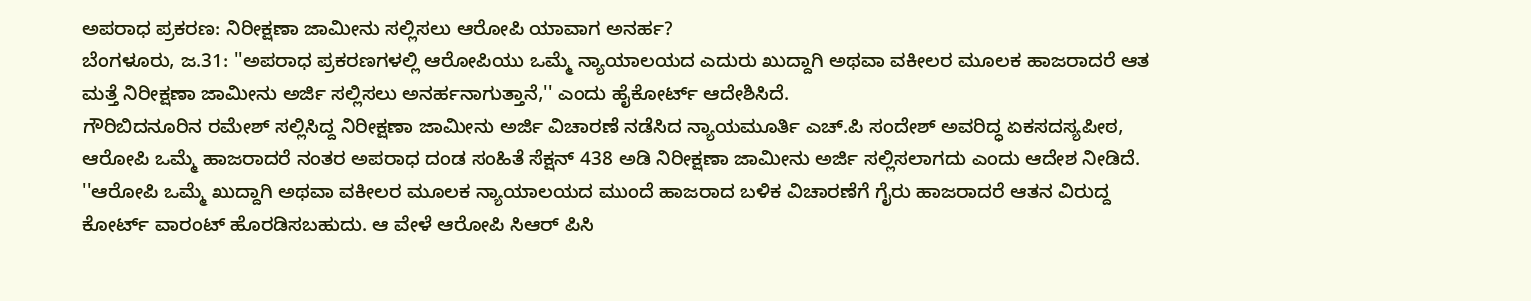ಅಪರಾಧ ಪ್ರಕರಣ: ನಿರೀಕ್ಷಣಾ ಜಾಮೀನು ಸಲ್ಲಿಸಲು ಆರೋಪಿ ಯಾವಾಗ ಅನರ್ಹ?
ಬೆಂಗಳೂರು, ಜ.31: ''ಅಪರಾಧ ಪ್ರಕರಣಗಳಲ್ಲಿ ಆರೋಪಿಯು ಒಮ್ಮೆ ನ್ಯಾಯಾಲಯದ ಎದುರು ಖುದ್ದಾಗಿ ಅಥವಾ ವಕೀಲರ ಮೂಲಕ ಹಾಜರಾದರೆ ಆತ ಮತ್ತೆ ನಿರೀಕ್ಷಣಾ ಜಾಮೀನು ಅರ್ಜಿ ಸಲ್ಲಿಸಲು ಅನರ್ಹನಾಗುತ್ತಾನೆ,'' ಎಂದು ಹೈಕೋರ್ಟ್ ಆದೇಶಿಸಿದೆ.
ಗೌರಿಬಿದನೂರಿನ ರಮೇಶ್ ಸಲ್ಲಿಸಿದ್ದ ನಿರೀಕ್ಷಣಾ ಜಾಮೀನು ಅರ್ಜಿ ವಿಚಾರಣೆ ನಡೆಸಿದ ನ್ಯಾಯಮೂರ್ತಿ ಎಚ್.ಪಿ ಸಂದೇಶ್ ಅವರಿದ್ಧ ಏಕಸದಸ್ಯಪೀಠ, ಆರೋಪಿ ಒಮ್ಮೆ ಹಾಜರಾದರೆ ನಂತರ ಅಪರಾಧ ದಂಡ ಸಂಹಿತೆ ಸೆಕ್ಷನ್ 438 ಅಡಿ ನಿರೀಕ್ಷಣಾ ಜಾಮೀನು ಅರ್ಜಿ ಸಲ್ಲಿಸಲಾಗದು ಎಂದು ಆದೇಶ ನೀಡಿದೆ.
''ಆರೋಪಿ ಒಮ್ಮೆ ಖುದ್ದಾಗಿ ಅಥವಾ ವಕೀಲರ ಮೂಲಕ ನ್ಯಾಯಾಲಯದ ಮುಂದೆ ಹಾಜರಾದ ಬಳಿಕ ವಿಚಾರಣೆಗೆ ಗೈರು ಹಾಜರಾದರೆ ಆತನ ವಿರುದ್ದ ಕೋರ್ಟ್ ವಾರಂಟ್ ಹೊರಡಿಸಬಹುದು. ಆ ವೇಳೆ ಆರೋಪಿ ಸಿಆರ್ ಪಿಸಿ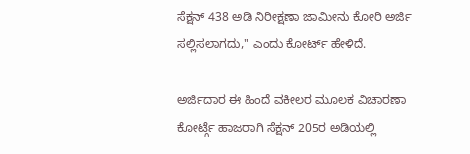ಸೆಕ್ಷನ್ 438 ಅಡಿ ನಿರೀಕ್ಷಣಾ ಜಾಮೀನು ಕೋರಿ ಅರ್ಜಿ ಸಲ್ಲಿಸಲಾಗದು,'' ಎಂದು ಕೋರ್ಟ್ ಹೇಳಿದೆ.

ಅರ್ಜಿದಾರ ಈ ಹಿಂದೆ ವಕೀಲರ ಮೂಲಕ ವಿಚಾರಣಾ ಕೋರ್ಟ್ಗೆ ಹಾಜರಾಗಿ ಸೆಕ್ಷನ್ 205ರ ಅಡಿಯಲ್ಲಿ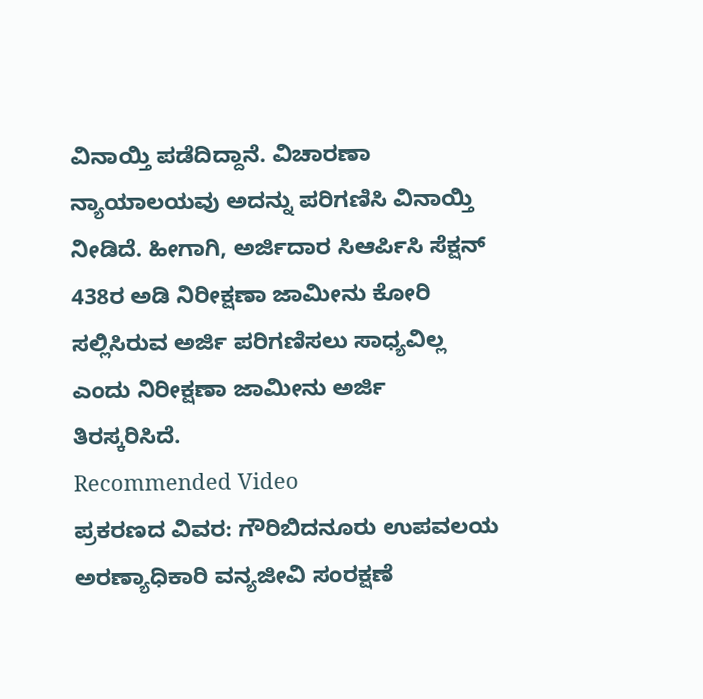ವಿನಾಯ್ತಿ ಪಡೆದಿದ್ದಾನೆ. ವಿಚಾರಣಾ ನ್ಯಾಯಾಲಯವು ಅದನ್ನು ಪರಿಗಣಿಸಿ ವಿನಾಯ್ತಿ ನೀಡಿದೆ. ಹೀಗಾಗಿ, ಅರ್ಜಿದಾರ ಸಿಆರ್ಪಿಸಿ ಸೆಕ್ಷನ್ 438ರ ಅಡಿ ನಿರೀಕ್ಷಣಾ ಜಾಮೀನು ಕೋರಿ ಸಲ್ಲಿಸಿರುವ ಅರ್ಜಿ ಪರಿಗಣಿಸಲು ಸಾಧ್ಯವಿಲ್ಲ ಎಂದು ನಿರೀಕ್ಷಣಾ ಜಾಮೀನು ಅರ್ಜಿ ತಿರಸ್ಕರಿಸಿದೆ.
Recommended Video
ಪ್ರಕರಣದ ವಿವರ: ಗೌರಿಬಿದನೂರು ಉಪವಲಯ ಅರಣ್ಯಾಧಿಕಾರಿ ವನ್ಯಜೀವಿ ಸಂರಕ್ಷಣೆ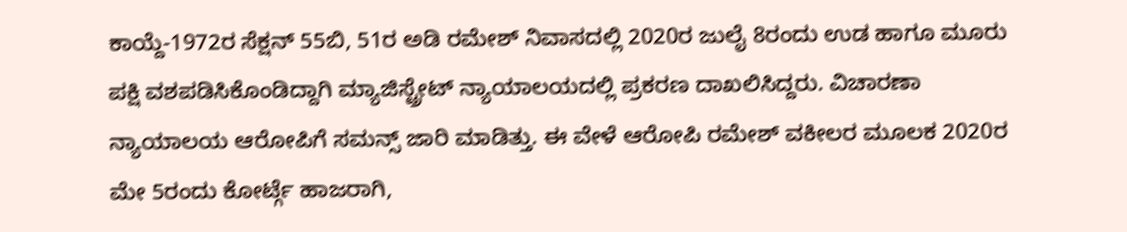ಕಾಯ್ದೆ-1972ರ ಸೆಕ್ಷನ್ 55ಬಿ, 51ರ ಅಡಿ ರಮೇಶ್ ನಿವಾಸದಲ್ಲಿ 2020ರ ಜುಲೈ 8ರಂದು ಉಡ ಹಾಗೂ ಮೂರು ಪಕ್ಷಿ ವಶಪಡಿಸಿಕೊಂಡಿದ್ದಾಗಿ ಮ್ಯಾಜಿಸ್ಟ್ರೇಟ್ ನ್ಯಾಯಾಲಯದಲ್ಲಿ ಪ್ರಕರಣ ದಾಖಲಿಸಿದ್ದರು. ವಿಚಾರಣಾ ನ್ಯಾಯಾಲಯ ಆರೋಪಿಗೆ ಸಮನ್ಸ್ ಜಾರಿ ಮಾಡಿತ್ತು. ಈ ವೇಳೆ ಆರೋಪಿ ರಮೇಶ್ ವಕೀಲರ ಮೂಲಕ 2020ರ ಮೇ 5ರಂದು ಕೋರ್ಟ್ಗೆ ಹಾಜರಾಗಿ,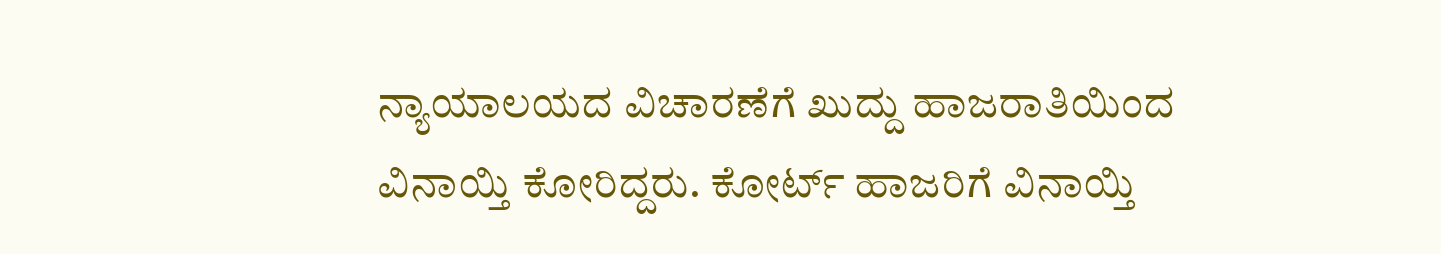ನ್ಯಾಯಾಲಯದ ವಿಚಾರಣೆಗೆ ಖುದ್ದು ಹಾಜರಾತಿಯಿಂದ ವಿನಾಯ್ತಿ ಕೋರಿದ್ದರು. ಕೋರ್ಟ್ ಹಾಜರಿಗೆ ವಿನಾಯ್ತಿ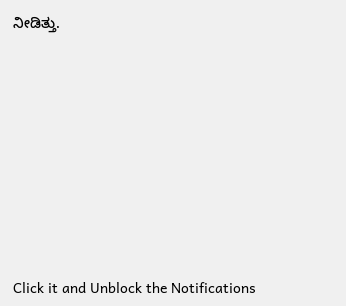ನೀಡಿತ್ತು.












Click it and Unblock the Notifications